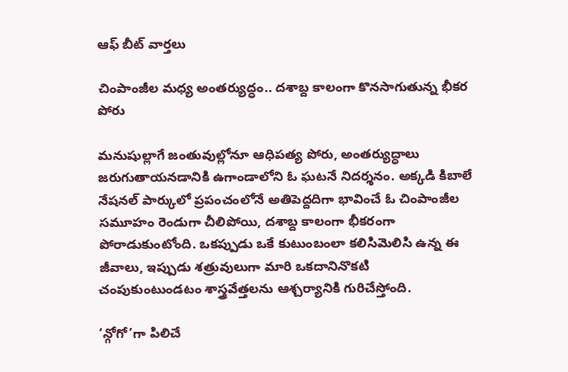ఆఫ్ బీట్ వార్తలు

చింపాంజీల మధ్య అంతర్యుద్ధం.. దశాబ్ద కాలంగా కొనసాగుతున్న భీకర పోరు

మనుషుల్లాగే జంతువుల్లోనూ ఆధిపత్య పోరు, అంతర్యుద్ధాలు జరుగుతాయనడానికి ఉగాండాలోని ఓ ఘటనే నిదర్శనం. అక్కడి కిబాలే నేషనల్ పార్కులో ప్రపంచంలోనే అతిపెద్దదిగా భావించే ఓ చింపాంజీల సమూహం రెండుగా చీలిపోయి, దశాబ్ద కాలంగా భీకరంగా పోరాడుకుంటోంది. ఒకప్పుడు ఒకే కుటుంబంలా కలిసిమెలిసి ఉన్న ఈ జీవాలు, ఇప్పుడు శత్రువులుగా మారి ఒకదానినొకటి చంపుకుంటుండటం శాస్త్రవేత్తలను ఆశ్చర్యానికి గురిచేస్తోంది.

‘న్గోగో’గా పిలిచే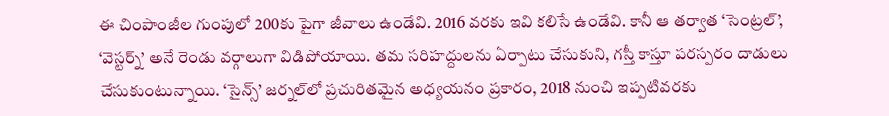ఈ చింపాంజీల గుంపులో 200కు పైగా జీవాలు ఉండేవి. 2016 వరకు ఇవి కలిసే ఉండేవి. కానీ ఆ తర్వాత ‘సెంట్రల్’, ‘వెస్టర్న్’ అనే రెండు వర్గాలుగా విడిపోయాయి. తమ సరిహద్దులను ఏర్పాటు చేసుకుని, గస్తీ కాస్తూ పరస్పరం దాడులు చేసుకుంటున్నాయి. ‘సైన్స్’ జర్నల్‌లో ప్రచురితమైన అధ్యయనం ప్రకారం, 2018 నుంచి ఇప్పటివరకు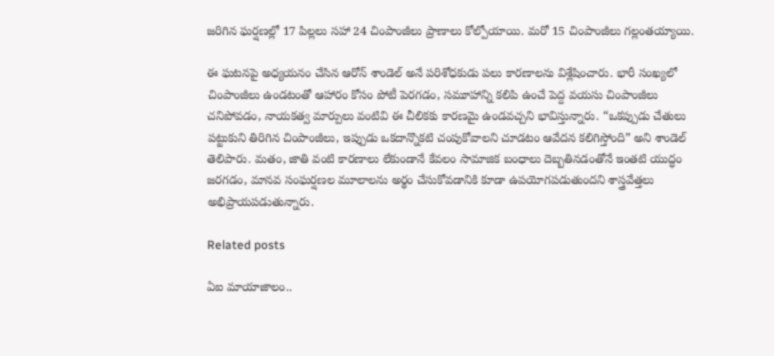జరిగిన ఘర్షణల్లో 17 పిల్లలు సహా 24 చింపాంజీలు ప్రాణాలు కోల్పోయాయి. మరో 15 చింపాంజీలు గల్లంతయ్యాయి.

ఈ ఘటనపై అధ్యయనం చేసిన ఆరోన్ శాండెల్ అనే పరిశోధకుడు పలు కారణాలను విశ్లేషించారు. భారీ సంఖ్యలో చింపాంజీలు ఉండటంతో ఆహారం కోసం పోటీ పెరగడం, సమూహాన్ని కలిపి ఉంచే పెద్ద వయసు చింపాంజీలు చనిపోవడం, నాయకత్వ మార్పులు వంటివి ఈ చీలికకు కారణమై ఉండవచ్చని భావిస్తున్నారు. “ఒకప్పుడు చేతులు పట్టుకుని తిరిగిన చింపాంజీలు, ఇప్పుడు ఒకదాన్నొకటి చంపుకోవాలని చూడటం ఆవేదన కలిగిస్తోంది” అని శాండెల్ తెలిపారు. మతం, జాతి వంటి కారణాలు లేకుండానే కేవలం సామాజిక బంధాలు దెబ్బతినడంతోనే ఇంతటి యుద్ధం జరగడం, మానవ సంఘర్షణల మూలాలను అర్థం చేసుకోవడానికి కూడా ఉపయోగపడుతుందని శాస్త్రవేత్తలు అభిప్రాయపడుతున్నారు.

Related posts

ఏఐ మాయాజాలం..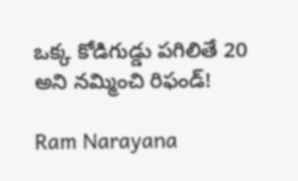ఒక్క కోడిగుడ్డు పగిలితే 20 అని నమ్మించి రిఫండ్!

Ram Narayana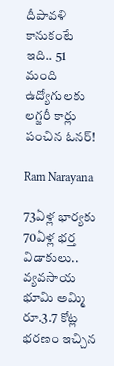దీపావళి కానుకంటే ఇది.. 51 మంది ఉద్యోగులకు లగ్జరీ కార్లు పంచిన ఓనర్!

Ram Narayana

73ఏళ్ల భార్యకు 70ఏళ్ల భర్త విడాకులు.. వ్య‌వ‌సాయ భూమి అమ్మి రూ.3.7 కోట్ల భరణం ఇచ్చిన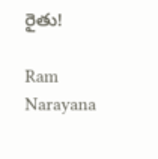రైతు!

Ram Narayana